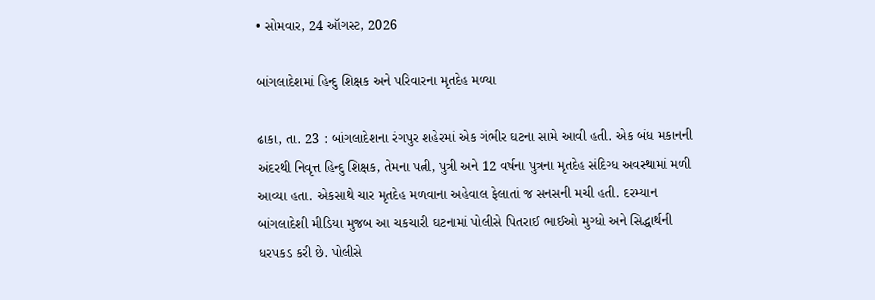• સોમવાર, 24 ઑગસ્ટ, 2026

બાંગલાદેશમાં હિન્દુ શિક્ષક અને પરિવારના મૃતદેહ મળ્યા

ઢાકા, તા. 23 : બાંગલાદેશના રંગપુર શહેરમાં એક ગંભીર ઘટના સામે આવી હતી. એક બંધ મકાનની અંદરથી નિવૃત્ત હિન્દુ શિક્ષક, તેમના પત્ની, પુત્રી અને 12 વર્ષના પુત્રના મૃતદેહ સંદિગ્ધ અવસ્થામાં મળી આવ્યા હતા. એકસાથે ચાર મૃતદેહ મળવાના અહેવાલ ફેલાતાં જ સનસની મચી હતી. દરમ્યાન બાંગલાદેશી મીડિયા મુજબ આ ચકચારી ઘટનામાં પોલીસે પિતરાઈ ભાઈઓ મુગ્ધો અને સિદ્ધાર્થની ધરપકડ કરી છે. પોલીસે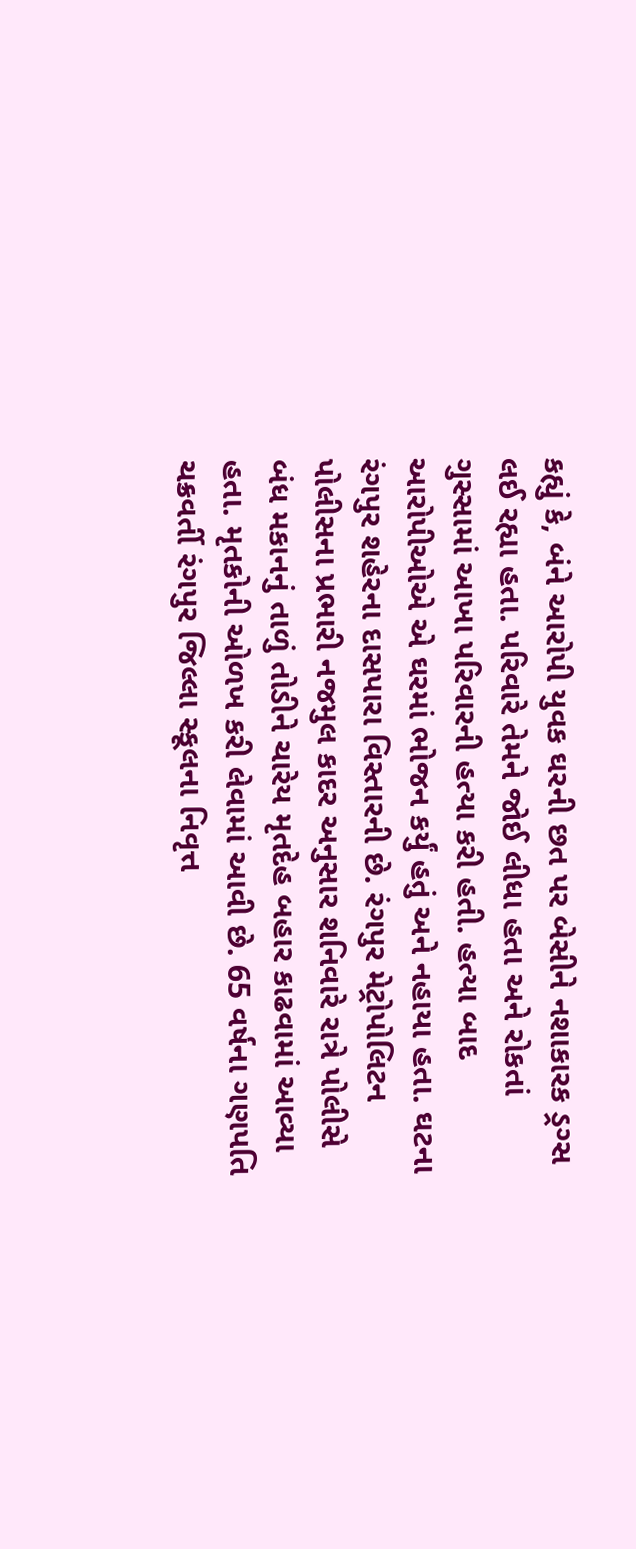કહ્યું કે, બંને આરોપી યુવક ઘરની છત પર બેસીને નશાકારક ડ્રગ્સ લઈ રહ્યા હતા. પરિવારે તેમને જોઈ લીધા હતા અને રોકતાં ગુસ્સામાં આખા પરિવારની હત્યા કરી હતી. હત્યા બાદ આરોપીઓએ એ ઘરમાં ભોજન કર્યું હતું અને નહાયા હતા. ઘટના રંગપુર શહેરના દાસપારા વિસ્તારની છે. રંગપુર મેટ્રોપોલિટન પોલીસના પ્રભારી નજમુલ કાદર અનુસાર શનિવારે રાત્રે પોલીસે બંધ મકાનનું તાળું તોડીને ચારેય મૃતદેહ બહાર કાઢવામાં આવ્યા હતા. મૃતકોની ઓળખ કરી લેવામાં આવી છે. 65 વર્ષના ગણપતિ ચક્રવર્તી રંગપુર જિલ્લા સ્કૂલના નિવૃત્ત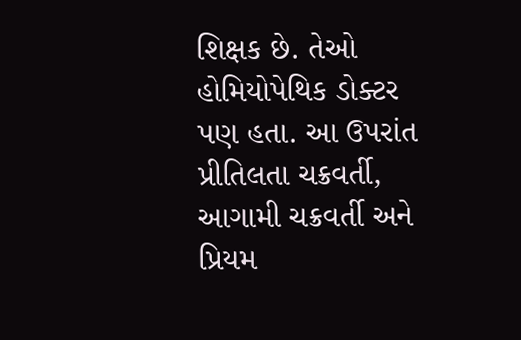શિક્ષક છે. તેઓ હોમિયોપેથિક ડોક્ટર પણ હતા. આ ઉપરાંત પ્રીતિલતા ચક્રવર્તી, આગામી ચક્રવર્તી અને પ્રિયમ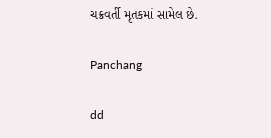ચક્રવર્તી મૃતકમાં સામેલ છે.

Panchang

dd